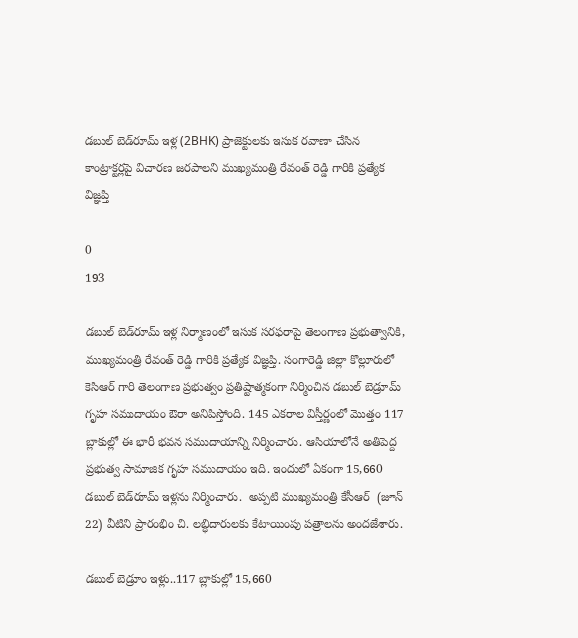డబుల్ బెడ్‌రూమ్ ఇళ్ల (2BHK) ప్రాజెక్టులకు ఇసుక రవాణా చేసిన కాంట్రాక్టర్లపై విచారణ జరపాలని ముఖ్యమంత్రి రేవంత్ రెడ్డి గారికి ప్రత్యేక విజ్ఞప్తి

0
193

డబుల్ బెడ్‌రూమ్ ఇళ్ల నిర్మాణంలో ఇసుక సరఫరాపై తెలంగాణ ప్రభుత్వానికి, ముఖ్యమంత్రి రేవంత్ రెడ్డి గారికి ప్రత్యేక విజ్ఞప్తి. సంగారెడ్డి జిల్లా కొల్లూరులో కెసిఆర్ గారి తెలంగాణ ప్రభుత్వం ప్రతిష్టాత్మకంగా నిర్మించిన డబుల్ బెడ్రూమ్ గృహ సముదాయం ఔరా అనిపిస్తోంది. 145 ఎకరాల విస్తీర్ణంలో మొత్తం 117 బ్లాకుల్లో ఈ భారీ భవన సముదాయాన్ని నిర్మించారు. ఆసియాలోనే అతిపెద్ద ప్రభుత్వ సామాజిక గృహ సముదాయం ఇది. ఇందులో ఏకంగా 15,660 డబుల్ బెడ్‌రూమ్‌ ఇళ్లను నిర్మించారు.  అప్పటి ముఖ్యమంత్రి కేసీఆర్‌  (జూన్ 22) వీటిని ప్రారంభిం చి. లబ్ధిదారులకు కేటాయింపు పత్రాలను అందజేశారు.

డబుల్ బెడ్రూం ఇళ్లు..117 బ్లాకుల్లో 15,660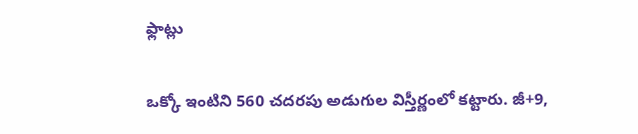ఫ్లాట్లు

ఒక్కో ఇంటిని 560 చదరపు అడుగుల విస్తీర్ణంలో కట్టారు. జీ+9,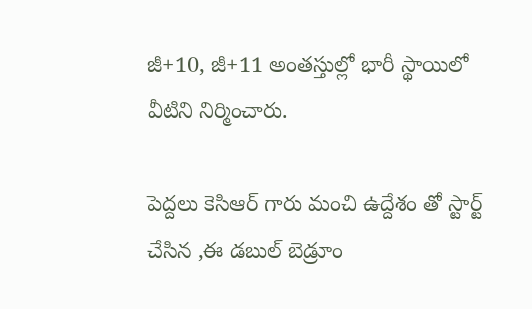జీ+10, జీ+11 అంతస్తుల్లో భారీ స్థాయిలో వీటిని నిర్మించారు.

పెద్దలు కెసిఆర్ గారు మంచి ఉద్దేశం తో స్టార్ట్ చేసిన ,ఈ డబుల్ బెడ్రూం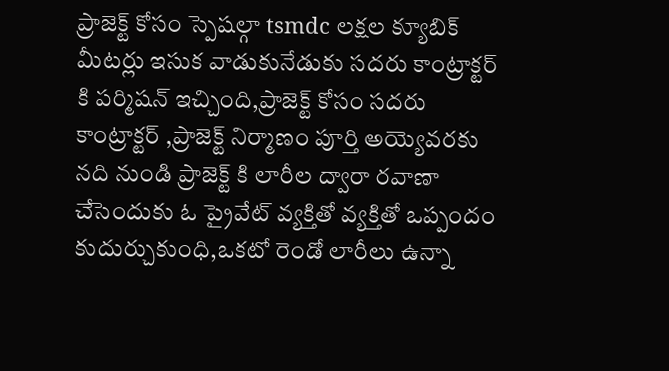ప్రాజెక్ట్ కోసం స్పెషల్గా tsmdc లక్షల క్యూబిక్ మీటర్లు ఇసుక వాడుకునేడుకు సదరు కాంట్రాక్టర్ కి పర్మిషన్ ఇచ్చింది,ప్రాజెక్ట్ కోసం సదరు కాంట్రాక్టర్ ,ప్రాజెక్ట్ నిర్మాణం పూర్తి అయ్యెవరకు నది నుండి ప్రాజెక్ట్ కి లారీల ద్వారా రవాణా చేసెందుకు ఓ ప్రైవేట్ వ్యక్తితో వ్యక్తితో ఒప్పందం కుదుర్చుకుంధి,ఒకటో రెండో లారీలు ఉన్నా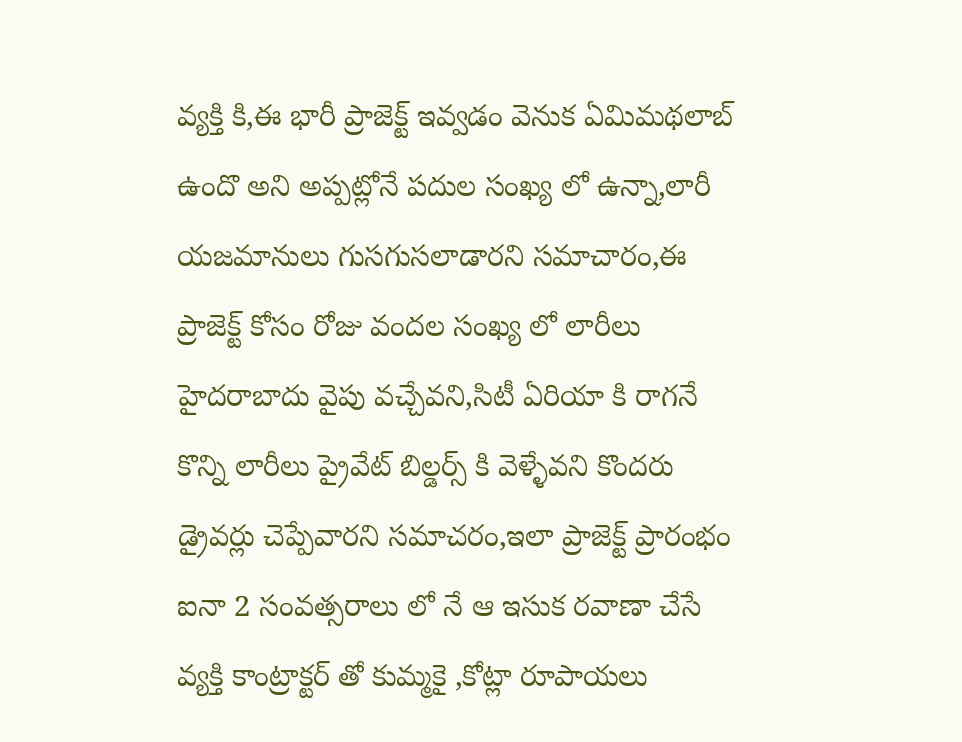వ్యక్తి కి,ఈ భారీ ప్రాజెక్ట్ ఇవ్వడం వెనుక ఏమిమథలాబ్ ఉందొ అని అప్పట్లోనే పదుల సంఖ్య లో ఉన్నా,లారీ యజమానులు గుసగుసలాడారని సమాచారం,ఈ ప్రాజెక్ట్ కోసం రోజు వందల సంఖ్య లో లారీలు హైదరాబాదు వైపు వచ్చేవని,సిటీ ఏరియా కి రాగనే కొన్ని లారీలు ప్రైవేట్ బిల్డర్స్ కి వెళ్ళేవని కొందరు డ్రైవర్లు చెప్పేవారని సమాచరం,ఇలా ప్రాజెక్ట్ ప్రారంభం ఐనా 2 సంవత్సరాలు లో నే ఆ ఇసుక రవాణా చేసే వ్యక్తి కాంట్రాక్టర్ తో కుమ్మకై ,కోట్లా రూపాయలు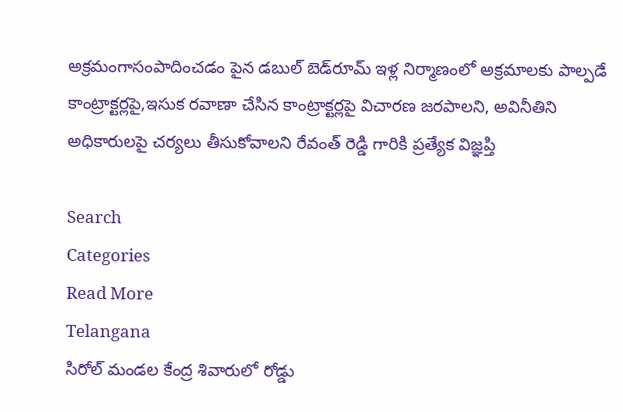అక్రమంగాసంపాదించడం పైన డబుల్ బెడ్‌రూమ్ ఇళ్ల నిర్మాణంలో అక్రమాలకు పాల్పడే కాంట్రాక్టర్లపై,ఇసుక రవాణా చేసిన కాంట్రాక్టర్లపై విచారణ జరపాలని, అవినీతిని అధికారులపై చర్యలు తీసుకోవాలని రేవంత్ రెడ్డి గారికి ప్రత్యేక విజ్ఞప్తి

Search
Categories
Read More
Telangana
సిరోల్ మండల కేంద్ర శివారులో రోడ్డు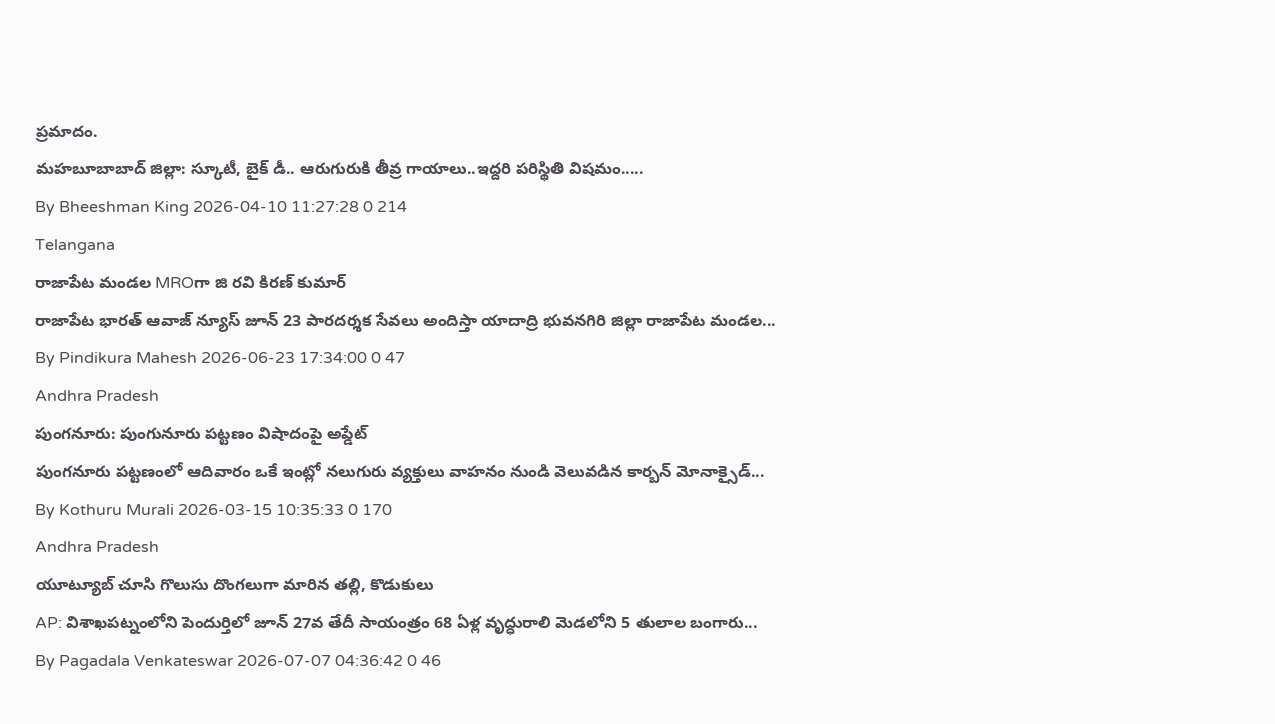ప్రమాదం.
మహబూబాబాద్ జిల్లా: స్కూటీ, బైక్ డీ.. ఆరుగురుకి తీవ్ర గాయాలు..ఇద్దరి పరిస్థితి విషమం.....
By Bheeshman King 2026-04-10 11:27:28 0 214
Telangana
రాజాపేట మండల MROగా జి రవి కిరణ్ కుమార్
రాజాపేట భారత్ ఆవాజ్ న్యూస్ జూన్ 23 పారదర్శక సేవలు అందిస్తా యాదాద్రి భువనగిరి జిల్లా రాజాపేట మండల...
By Pindikura Mahesh 2026-06-23 17:34:00 0 47
Andhra Pradesh
పుంగనూరు: పుంగునూరు పట్టణం విషాదంపై అప్డేట్
పుంగనూరు పట్టణంలో ఆదివారం ఒకే ఇంట్లో నలుగురు వ్యక్తులు వాహనం నుండి వెలువడిన కార్బన్ మోనాక్సైడ్...
By Kothuru Murali 2026-03-15 10:35:33 0 170
Andhra Pradesh
యూట్యూబ్ చూసి గొలుసు దొంగలుగా మారిన తల్లి, కొడుకులు
AP: విశాఖపట్నంలోని పెందుర్తిలో జూన్ 27వ తేదీ సాయంత్రం 68 ఏళ్ల వృద్ధురాలి మెడలోని 5 తులాల బంగారు...
By Pagadala Venkateswar 2026-07-07 04:36:42 0 46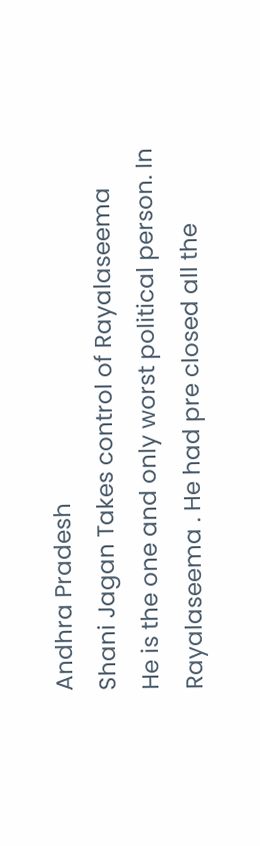Andhra Pradesh
Shani Jagan Takes control of Rayalaseema
He is the one and only worst political person. In Rayalaseema . He had pre closed all the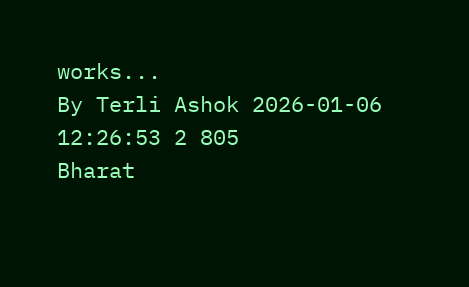works...
By Terli Ashok 2026-01-06 12:26:53 2 805
Bharat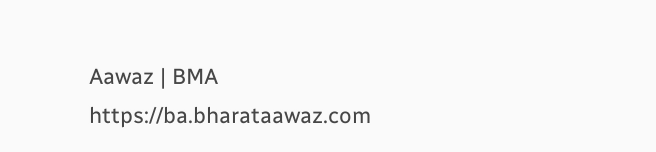Aawaz | BMA https://ba.bharataawaz.com